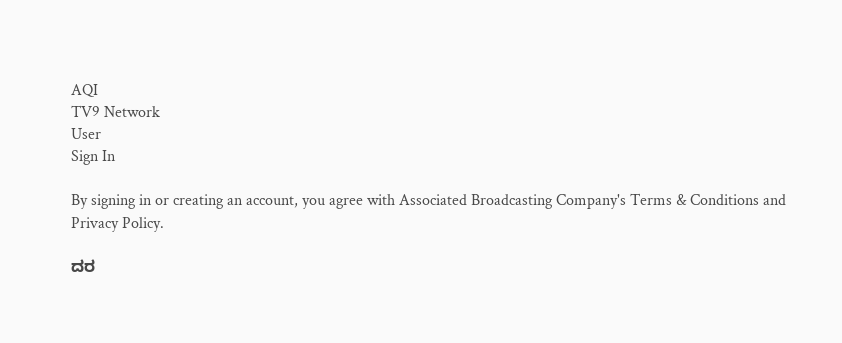AQI
TV9 Network
User
Sign In

By signing in or creating an account, you agree with Associated Broadcasting Company's Terms & Conditions and Privacy Policy.

ದರ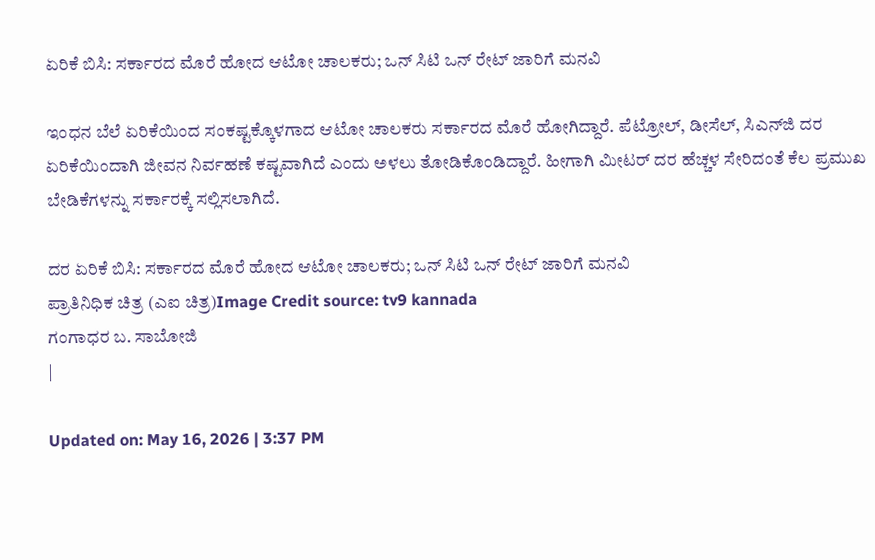ಏರಿಕೆ ಬಿಸಿ: ಸರ್ಕಾರದ ಮೊರೆ ಹೋದ ಆಟೋ ಚಾಲಕರು; ಒನ್ ಸಿಟಿ ಒನ್ ರೇಟ್ ಜಾರಿಗೆ ಮನವಿ

ಇಂಧನ ಬೆಲೆ ಏರಿಕೆಯಿಂದ ಸಂಕಷ್ಟಕ್ಕೊಳಗಾದ ಆಟೋ ಚಾಲಕರು ಸರ್ಕಾರದ ಮೊರೆ ಹೋಗಿದ್ದಾರೆ. ಪೆಟ್ರೋಲ್, ಡೀಸೆಲ್, ಸಿಎನ್‌ಜಿ ದರ ಏರಿಕೆಯಿಂದಾಗಿ ಜೀವನ ನಿರ್ವಹಣೆ ಕಷ್ಟವಾಗಿದೆ ಎಂದು ಅಳಲು ತೋಡಿಕೊಂಡಿದ್ದಾರೆ. ಹೀಗಾಗಿ ಮೀಟರ್ ದರ ಹೆಚ್ಚಳ ಸೇರಿದಂತೆ ಕೆಲ ಪ್ರಮುಖ ಬೇಡಿಕೆಗಳನ್ನು ಸರ್ಕಾರಕ್ಕೆ ಸಲ್ಲಿಸಲಾಗಿದೆ.

ದರ ಏರಿಕೆ ಬಿಸಿ: ಸರ್ಕಾರದ ಮೊರೆ ಹೋದ ಆಟೋ ಚಾಲಕರು; ಒನ್ ಸಿಟಿ ಒನ್ ರೇಟ್ ಜಾರಿಗೆ ಮನವಿ
ಪ್ರಾತಿನಿಧಿಕ ಚಿತ್ರ (ಎಐ ಚಿತ್ರ)Image Credit source: tv9 kannada
ಗಂಗಾಧರ ಬ. ಸಾಬೋಜಿ
|

Updated on: May 16, 2026 | 3:37 PM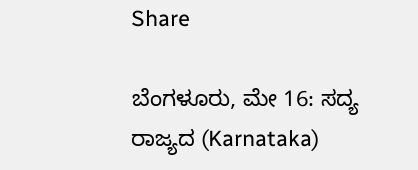Share

ಬೆಂಗಳೂರು, ಮೇ 16: ಸದ್ಯ ರಾಜ್ಯದ (Karnataka)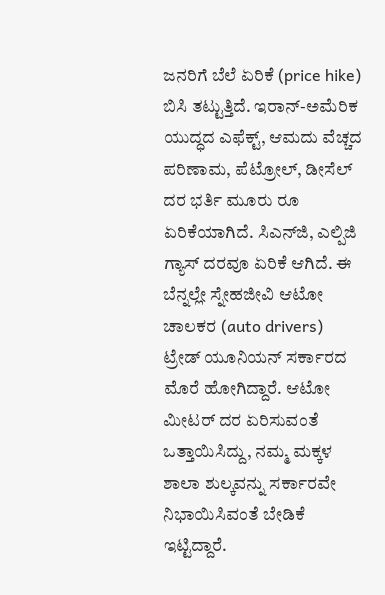ಜನರಿಗೆ ಬೆಲೆ ಏರಿಕೆ (price hike) ಬಿಸಿ ತಟ್ಟುತ್ತಿದೆ. ಇರಾನ್-ಅಮೆರಿಕ ಯುದ್ಧದ ಎಫೆಕ್ಟ್, ಆಮದು ವೆಚ್ಚದ ಪರಿಣಾಮ, ಪೆಟ್ರೋಲ್, ಡೀಸೆಲ್ ದರ ಭರ್ತಿ ಮೂರು ರೂ ಏರಿಕೆಯಾಗಿದೆ. ಸಿಎನ್‌ಜಿ, ಎಲ್ಪಿಜಿ ಗ್ಯಾಸ್ ದರವೂ ಏರಿಕೆ ಆಗಿದೆ. ಈ ಬೆನ್ನಲ್ಲೇ ಸ್ನೇಹಜೀವಿ ಆಟೋ ಚಾಲಕರ (auto drivers) ಟ್ರೇಡ್ ಯೂನಿಯನ್ ಸರ್ಕಾರದ ಮೊರೆ ಹೋಗಿದ್ದಾರೆ. ಆಟೋ ಮೀಟರ್ ದರ ಏರಿಸುವಂತೆ ಒತ್ತಾಯಿಸಿದ್ದು, ನಮ್ಮ ಮಕ್ಕಳ ಶಾಲಾ ಶುಲ್ಕವನ್ನು ಸರ್ಕಾರವೇ ನಿಭಾಯಿಸಿವಂತೆ ಬೇಡಿಕೆ ಇಟ್ಟಿದ್ದಾರೆ.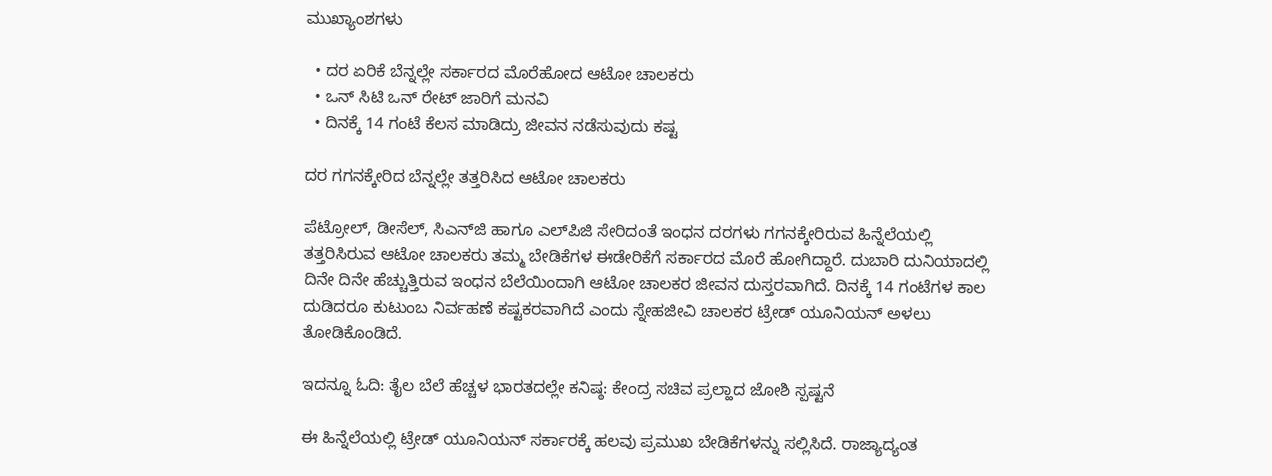ಮುಖ್ಯಾಂಶಗಳು

  • ದರ ಏರಿಕೆ ಬೆನ್ನಲ್ಲೇ ಸರ್ಕಾರದ ಮೊರೆಹೋದ ಆಟೋ ಚಾಲಕರು
  • ಒನ್ ಸಿಟಿ ಒನ್ ರೇಟ್ ಜಾರಿಗೆ ಮನವಿ
  • ದಿನಕ್ಕೆ 14 ಗಂಟೆ ಕೆಲಸ ಮಾಡಿದ್ರು ಜೀವನ ನಡೆಸುವುದು ಕಷ್ಟ

ದರ ಗಗನಕ್ಕೇರಿದ ಬೆನ್ನಲ್ಲೇ ತತ್ತರಿಸಿದ ಆಟೋ ಚಾಲಕರು

ಪೆಟ್ರೋಲ್, ಡೀಸೆಲ್, ಸಿಎನ್‌ಜಿ ಹಾಗೂ ಎಲ್‌ಪಿಜಿ ಸೇರಿದಂತೆ ಇಂಧನ ದರಗಳು ಗಗನಕ್ಕೇರಿರುವ ಹಿನ್ನೆಲೆಯಲ್ಲಿ ತತ್ತರಿಸಿರುವ ಆಟೋ ಚಾಲಕರು ತಮ್ಮ ಬೇಡಿಕೆಗಳ ಈಡೇರಿಕೆಗೆ ಸರ್ಕಾರದ ಮೊರೆ ಹೋಗಿದ್ದಾರೆ. ದುಬಾರಿ ದುನಿಯಾದಲ್ಲಿ ದಿನೇ ದಿನೇ ಹೆಚ್ಚುತ್ತಿರುವ ಇಂಧನ ಬೆಲೆಯಿಂದಾಗಿ ಆಟೋ ಚಾಲಕರ ಜೀವನ ದುಸ್ತರವಾಗಿದೆ. ದಿನಕ್ಕೆ 14 ಗಂಟೆಗಳ ಕಾಲ ದುಡಿದರೂ ಕುಟುಂಬ ನಿರ್ವಹಣೆ ಕಷ್ಟಕರವಾಗಿದೆ ಎಂದು ಸ್ನೇಹಜೀವಿ ಚಾಲಕರ ಟ್ರೇಡ್ ಯೂನಿಯನ್ ಅಳಲು ತೋಡಿಕೊಂಡಿದೆ.

ಇದನ್ನೂ ಓದಿ: ತೈಲ ಬೆಲೆ ಹೆಚ್ಚಳ ಭಾರತದಲ್ಲೇ ಕನಿಷ್ಠ: ಕೇಂದ್ರ ಸಚಿವ ಪ್ರಲ್ಹಾದ ಜೋಶಿ ಸ್ಪಷ್ಟನೆ

ಈ ಹಿನ್ನೆಲೆಯಲ್ಲಿ ಟ್ರೇಡ್ ಯೂನಿಯನ್ ಸರ್ಕಾರಕ್ಕೆ ಹಲವು ಪ್ರಮುಖ ಬೇಡಿಕೆಗಳನ್ನು ಸಲ್ಲಿಸಿದೆ. ರಾಜ್ಯಾದ್ಯಂತ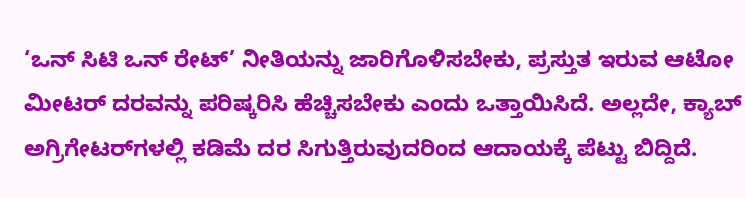‘ಒನ್ ಸಿಟಿ ಒನ್ ರೇಟ್’ ನೀತಿಯನ್ನು ಜಾರಿಗೊಳಿಸಬೇಕು, ಪ್ರಸ್ತುತ ಇರುವ ಆಟೋ ಮೀಟರ್ ದರವನ್ನು ಪರಿಷ್ಕರಿಸಿ ಹೆಚ್ಚಿಸಬೇಕು ಎಂದು ಒತ್ತಾಯಿಸಿದೆ. ಅಲ್ಲದೇ, ಕ್ಯಾಬ್ ಅಗ್ರಿಗೇಟರ್‌ಗಳಲ್ಲಿ ಕಡಿಮೆ ದರ ಸಿಗುತ್ತಿರುವುದರಿಂದ ಆದಾಯಕ್ಕೆ ಪೆಟ್ಟು ಬಿದ್ದಿದೆ.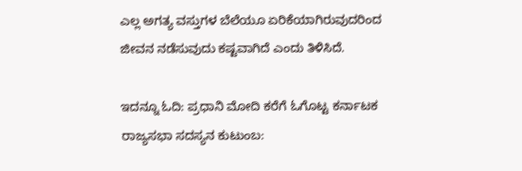ಎಲ್ಲ ಅಗತ್ಯ ವಸ್ತುಗಳ ಬೆಲೆಯೂ ಏರಿಕೆಯಾಗಿರುವುದರಿಂದ ಜೀವನ ನಡೆಸುವುದು ಕಷ್ಟವಾಗಿದೆ ಎಂದು ತಿಳಿಸಿದೆ.

ಇದನ್ನೂ ಓದಿ: ಪ್ರಧಾನಿ ಮೋದಿ ಕರೆಗೆ ಓಗೊಟ್ಟ ಕರ್ನಾಟಕ ರಾಜ್ಯಸಭಾ ಸದಸ್ಯನ ಕುಟುಂಬ: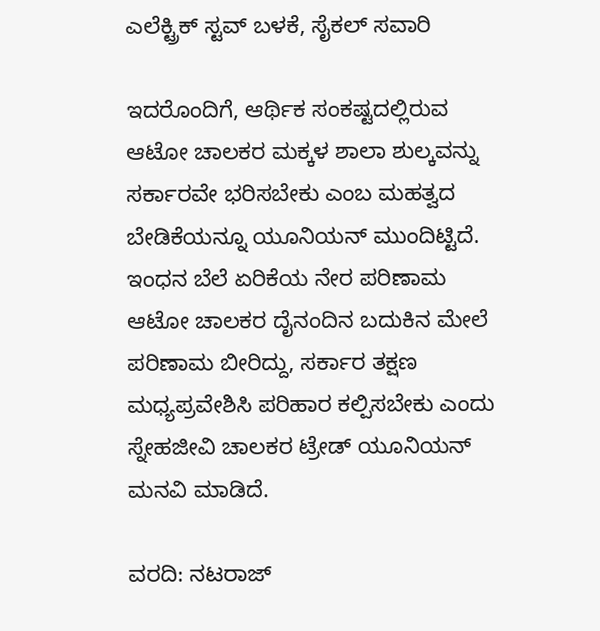ಎಲೆಕ್ಟ್ರಿಕ್ ಸ್ಟವ್ ಬಳಕೆ, ಸೈಕಲ್ ಸವಾರಿ

ಇದರೊಂದಿಗೆ, ಆರ್ಥಿಕ ಸಂಕಷ್ಟದಲ್ಲಿರುವ ಆಟೋ ಚಾಲಕರ ಮಕ್ಕಳ ಶಾಲಾ ಶುಲ್ಕವನ್ನು ಸರ್ಕಾರವೇ ಭರಿಸಬೇಕು ಎಂಬ ಮಹತ್ವದ ಬೇಡಿಕೆಯನ್ನೂ ಯೂನಿಯನ್ ಮುಂದಿಟ್ಟಿದೆ. ಇಂಧನ ಬೆಲೆ ಏರಿಕೆಯ ನೇರ ಪರಿಣಾಮ ಆಟೋ ಚಾಲಕರ ದೈನಂದಿನ ಬದುಕಿನ ಮೇಲೆ ಪರಿಣಾಮ ಬೀರಿದ್ದು, ಸರ್ಕಾರ ತಕ್ಷಣ ಮಧ್ಯಪ್ರವೇಶಿಸಿ ಪರಿಹಾರ ಕಲ್ಪಿಸಬೇಕು ಎಂದು ಸ್ನೇಹಜೀವಿ ಚಾಲಕರ ಟ್ರೇಡ್ ಯೂನಿಯನ್ ಮನವಿ ಮಾಡಿದೆ.

ವರದಿ: ನಟರಾಜ್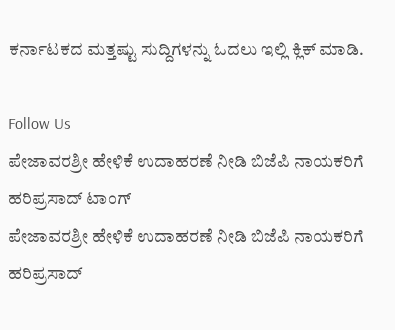ಕರ್ನಾಟಕದ ಮತ್ತಷ್ಟು ಸುದ್ದಿಗಳನ್ನು ಓದಲು ಇಲ್ಲಿ ಕ್ಲಿಕ್ ಮಾಡಿ.

Follow Us
ಪೇಜಾವರಶ್ರೀ ಹೇಳಿಕೆ ಉದಾಹರಣೆ ನೀಡಿ ಬಿಜೆಪಿ ನಾಯಕರಿಗೆ ಹರಿಪ್ರಸಾದ್ ಟಾಂಗ್
ಪೇಜಾವರಶ್ರೀ ಹೇಳಿಕೆ ಉದಾಹರಣೆ ನೀಡಿ ಬಿಜೆಪಿ ನಾಯಕರಿಗೆ ಹರಿಪ್ರಸಾದ್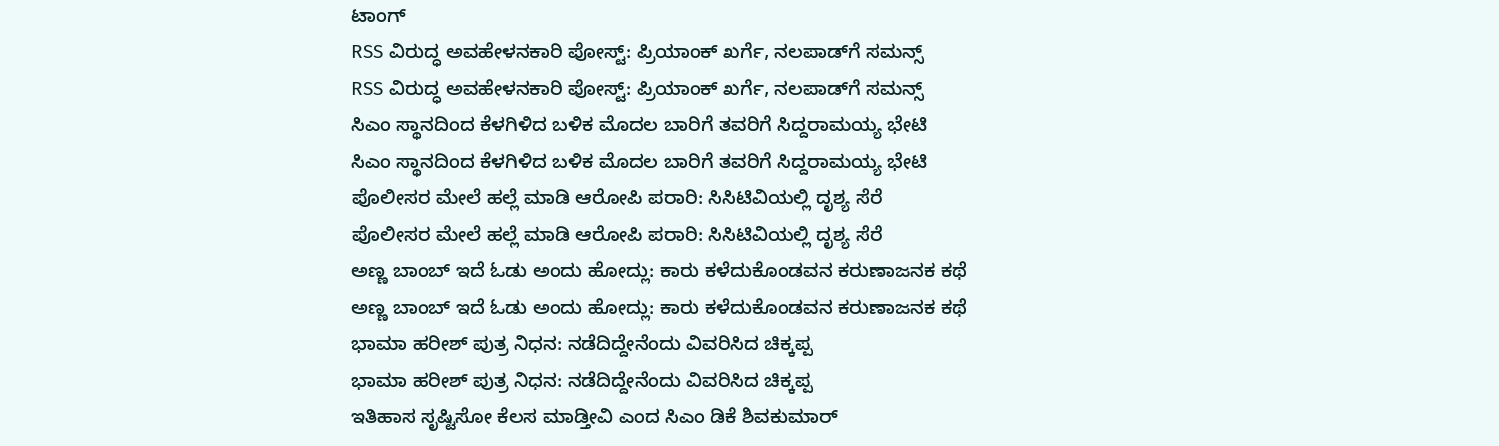ಟಾಂಗ್
RSS ವಿರುದ್ಧ ಅವಹೇಳನಕಾರಿ ಪೋಸ್ಟ್: ಪ್ರಿಯಾಂಕ್ ಖರ್ಗೆ, ನಲಪಾಡ್‌ಗೆ ಸಮನ್ಸ್
RSS ವಿರುದ್ಧ ಅವಹೇಳನಕಾರಿ ಪೋಸ್ಟ್: ಪ್ರಿಯಾಂಕ್ ಖರ್ಗೆ, ನಲಪಾಡ್‌ಗೆ ಸಮನ್ಸ್
ಸಿಎಂ ಸ್ಥಾನದಿಂದ ಕೆಳಗಿಳಿದ ಬಳಿಕ ಮೊದಲ ಬಾರಿಗೆ ತವರಿಗೆ ಸಿದ್ದರಾಮಯ್ಯ ಭೇಟಿ
ಸಿಎಂ ಸ್ಥಾನದಿಂದ ಕೆಳಗಿಳಿದ ಬಳಿಕ ಮೊದಲ ಬಾರಿಗೆ ತವರಿಗೆ ಸಿದ್ದರಾಮಯ್ಯ ಭೇಟಿ
ಪೊಲೀಸರ ಮೇಲೆ ಹಲ್ಲೆ ಮಾಡಿ ಆರೋಪಿ ಪರಾರಿ: ಸಿಸಿಟಿವಿಯಲ್ಲಿ ದೃಶ್ಯ ಸೆರೆ
ಪೊಲೀಸರ ಮೇಲೆ ಹಲ್ಲೆ ಮಾಡಿ ಆರೋಪಿ ಪರಾರಿ: ಸಿಸಿಟಿವಿಯಲ್ಲಿ ದೃಶ್ಯ ಸೆರೆ
ಅಣ್ಣ ಬಾಂಬ್ ಇದೆ ಓಡು ಅಂದು ಹೋದ್ಲು: ಕಾರು ಕಳೆದುಕೊಂಡವನ ಕರುಣಾಜನಕ ಕಥೆ
ಅಣ್ಣ ಬಾಂಬ್ ಇದೆ ಓಡು ಅಂದು ಹೋದ್ಲು: ಕಾರು ಕಳೆದುಕೊಂಡವನ ಕರುಣಾಜನಕ ಕಥೆ
ಭಾಮಾ ಹರೀಶ್ ಪುತ್ರ ನಿಧನ: ನಡೆದಿದ್ದೇನೆಂದು ವಿವರಿಸಿದ ಚಿಕ್ಕಪ್ಪ
ಭಾಮಾ ಹರೀಶ್ ಪುತ್ರ ನಿಧನ: ನಡೆದಿದ್ದೇನೆಂದು ವಿವರಿಸಿದ ಚಿಕ್ಕಪ್ಪ
ಇತಿಹಾಸ ಸೃಷ್ಟಿಸೋ ಕೆಲಸ ಮಾಡ್ತೀವಿ ಎಂದ ಸಿಎಂ ಡಿಕೆ ಶಿವಕುಮಾರ್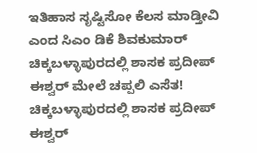ಇತಿಹಾಸ ಸೃಷ್ಟಿಸೋ ಕೆಲಸ ಮಾಡ್ತೀವಿ ಎಂದ ಸಿಎಂ ಡಿಕೆ ಶಿವಕುಮಾರ್
ಚಿಕ್ಕಬಳ್ಳಾಪುರದಲ್ಲಿ ಶಾಸಕ ಪ್ರದೀಪ್ ಈಶ್ವರ್ ಮೇಲೆ ಚಪ್ಪಲಿ ಎಸೆತ!
ಚಿಕ್ಕಬಳ್ಳಾಪುರದಲ್ಲಿ ಶಾಸಕ ಪ್ರದೀಪ್ ಈಶ್ವರ್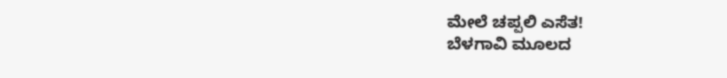ಮೇಲೆ ಚಪ್ಪಲಿ ಎಸೆತ!
ಬೆಳಗಾವಿ ಮೂಲದ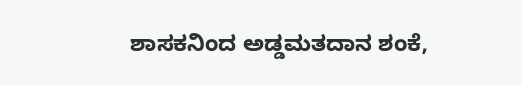ಶಾಸಕನಿಂದ ಅಡ್ಡಮತದಾನ ಶಂಕೆ,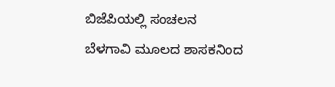ಬಿಜೆಪಿಯಲ್ಲಿ ಸಂಚಲನ
ಬೆಳಗಾವಿ ಮೂಲದ ಶಾಸಕನಿಂದ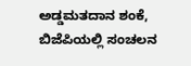ಅಡ್ಡಮತದಾನ ಶಂಕೆ, ಬಿಜೆಪಿಯಲ್ಲಿ ಸಂಚಲನ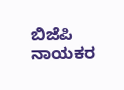ಬಿಜೆಪಿ ನಾಯಕರ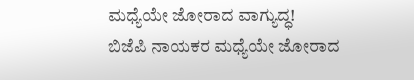ಮಧ್ಯೆಯೇ ಜೋರಾದ ವಾಗ್ಯುದ್ಧ!
ಬಿಜೆಪಿ ನಾಯಕರ ಮಧ್ಯೆಯೇ ಜೋರಾದ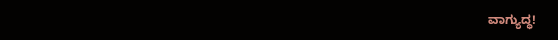ವಾಗ್ಯುದ್ಧ!